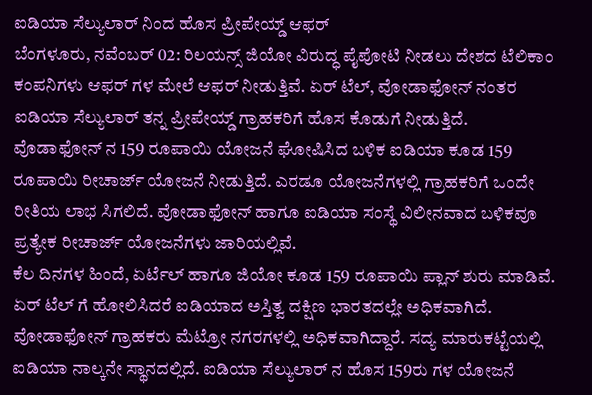ಐಡಿಯಾ ಸೆಲ್ಯುಲಾರ್ ನಿಂದ ಹೊಸ ಪ್ರೀಪೇಯ್ಡ್ ಆಫರ್
ಬೆಂಗಳೂರು, ನವೆಂಬರ್ 02: ರಿಲಯನ್ಸ್ ಜಿಯೋ ವಿರುದ್ಧ ಪೈಪೋಟಿ ನೀಡಲು ದೇಶದ ಟೆಲಿಕಾಂ ಕಂಪನಿಗಳು ಆಫರ್ ಗಳ ಮೇಲೆ ಆಫರ್ ನೀಡುತ್ತಿವೆ. ಏರ್ ಟೆಲ್, ವೋಡಾಫೋನ್ ನಂತರ ಐಡಿಯಾ ಸೆಲ್ಯುಲಾರ್ ತನ್ನ ಪ್ರೀಪೇಯ್ಡ್ ಗ್ರಾಹಕರಿಗೆ ಹೊಸ ಕೊಡುಗೆ ನೀಡುತ್ತಿದೆ.
ವೊಡಾಫೋನ್ ನ 159 ರೂಪಾಯಿ ಯೋಜನೆ ಘೋಷಿಸಿದ ಬಳಿಕ ಐಡಿಯಾ ಕೂಡ 159 ರೂಪಾಯಿ ರೀಚಾರ್ಜ್ ಯೋಜನೆ ನೀಡುತ್ತಿದೆ. ಎರಡೂ ಯೋಜನೆಗಳಲ್ಲಿ ಗ್ರಾಹಕರಿಗೆ ಒಂದೇ ರೀತಿಯ ಲಾಭ ಸಿಗಲಿದೆ. ವೋಡಾಫೋನ್ ಹಾಗೂ ಐಡಿಯಾ ಸಂಸ್ಥೆ ವಿಲೀನವಾದ ಬಳಿಕವೂ ಪ್ರತ್ಯೇಕ ರೀಚಾರ್ಜ್ ಯೋಜನೆಗಳು ಜಾರಿಯಲ್ಲಿವೆ.
ಕೆಲ ದಿನಗಳ ಹಿಂದೆ, ಏರ್ಟೆಲ್ ಹಾಗೂ ಜಿಯೋ ಕೂಡ 159 ರೂಪಾಯಿ ಪ್ಲಾನ್ ಶುರು ಮಾಡಿವೆ. ಏರ್ ಟೆಲ್ ಗೆ ಹೋಲಿಸಿದರೆ ಐಡಿಯಾದ ಅಸ್ತಿತ್ವ ದಕ್ಷಿಣ ಭಾರತದಲ್ಲೇ ಅಧಿಕವಾಗಿದೆ. ವೋಡಾಫೋನ್ ಗ್ರಾಹಕರು ಮೆಟ್ರೋ ನಗರಗಳಲ್ಲಿ ಅಧಿಕವಾಗಿದ್ದಾರೆ. ಸದ್ಯ ಮಾರುಕಟ್ಟೆಯಲ್ಲಿ ಐಡಿಯಾ ನಾಲ್ಕನೇ ಸ್ಥಾನದಲ್ಲಿದೆ. ಐಡಿಯಾ ಸೆಲ್ಯುಲಾರ್ ನ ಹೊಸ 159ರು ಗಳ ಯೋಜನೆ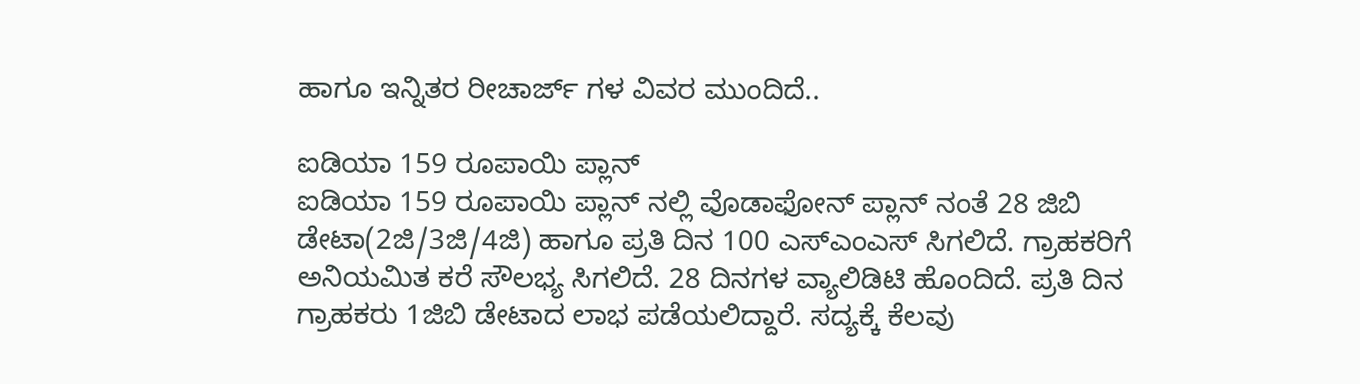ಹಾಗೂ ಇನ್ನಿತರ ರೀಚಾರ್ಜ್ ಗಳ ವಿವರ ಮುಂದಿದೆ..

ಐಡಿಯಾ 159 ರೂಪಾಯಿ ಪ್ಲಾನ್
ಐಡಿಯಾ 159 ರೂಪಾಯಿ ಪ್ಲಾನ್ ನಲ್ಲಿ ವೊಡಾಫೋನ್ ಪ್ಲಾನ್ ನಂತೆ 28 ಜಿಬಿ ಡೇಟಾ(2ಜಿ/3ಜಿ/4ಜಿ) ಹಾಗೂ ಪ್ರತಿ ದಿನ 100 ಎಸ್ಎಂಎಸ್ ಸಿಗಲಿದೆ. ಗ್ರಾಹಕರಿಗೆ ಅನಿಯಮಿತ ಕರೆ ಸೌಲಭ್ಯ ಸಿಗಲಿದೆ. 28 ದಿನಗಳ ವ್ಯಾಲಿಡಿಟಿ ಹೊಂದಿದೆ. ಪ್ರತಿ ದಿನ ಗ್ರಾಹಕರು 1ಜಿಬಿ ಡೇಟಾದ ಲಾಭ ಪಡೆಯಲಿದ್ದಾರೆ. ಸದ್ಯಕ್ಕೆ ಕೆಲವು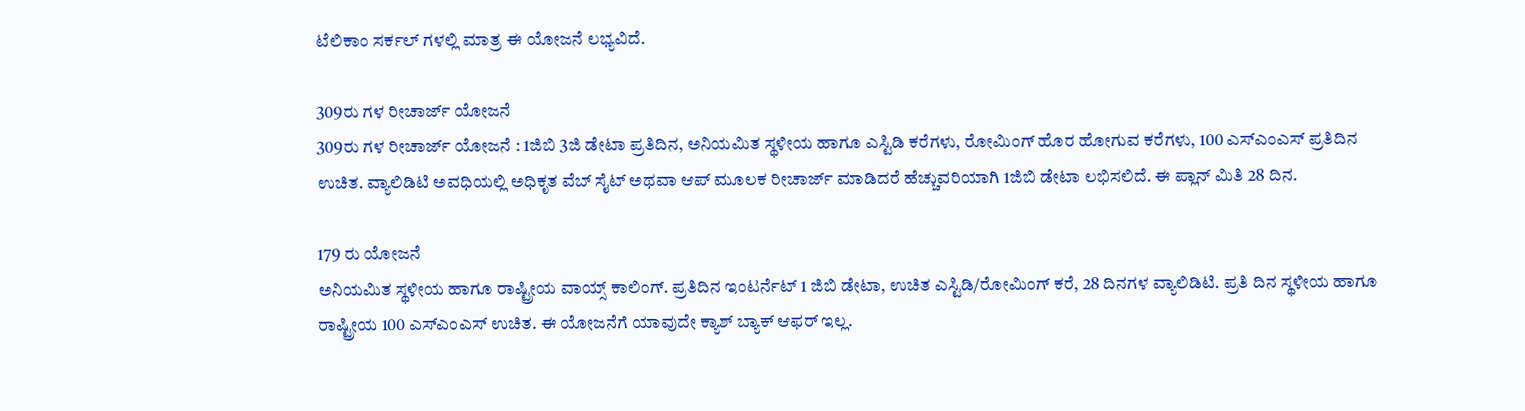ಟೆಲಿಕಾಂ ಸರ್ಕಲ್ ಗಳಲ್ಲಿ ಮಾತ್ರ ಈ ಯೋಜನೆ ಲಭ್ಯವಿದೆ.

309ರು ಗಳ ರೀಚಾರ್ಜ್ ಯೋಜನೆ
309ರು ಗಳ ರೀಚಾರ್ಜ್ ಯೋಜನೆ : 1ಜಿಬಿ 3ಜಿ ಡೇಟಾ ಪ್ರತಿದಿನ, ಅನಿಯಮಿತ ಸ್ಥಳೀಯ ಹಾಗೂ ಎಸ್ಟಿಡಿ ಕರೆಗಳು, ರೋಮಿಂಗ್ ಹೊರ ಹೋಗುವ ಕರೆಗಳು, 100 ಎಸ್ಎಂಎಸ್ ಪ್ರತಿದಿನ ಉಚಿತ. ವ್ಯಾಲಿಡಿಟಿ ಅವಧಿಯಲ್ಲಿ ಅಧಿಕೃತ ವೆಬ್ ಸೈಟ್ ಅಥವಾ ಆಪ್ ಮೂಲಕ ರೀಚಾರ್ಜ್ ಮಾಡಿದರೆ ಹೆಚ್ಚುವರಿಯಾಗಿ 1ಜಿಬಿ ಡೇಟಾ ಲಭಿಸಲಿದೆ. ಈ ಪ್ಲಾನ್ ಮಿತಿ 28 ದಿನ.

179 ರು ಯೋಜನೆ
ಅನಿಯಮಿತ ಸ್ಥಳೀಯ ಹಾಗೂ ರಾಷ್ಟ್ರೀಯ ವಾಯ್ಸ್ ಕಾಲಿಂಗ್. ಪ್ರತಿದಿನ ಇಂಟರ್ನೆಟ್ 1 ಜಿಬಿ ಡೇಟಾ, ಉಚಿತ ಎಸ್ಟಿಡಿ/ರೋಮಿಂಗ್ ಕರೆ, 28 ದಿನಗಳ ವ್ಯಾಲಿಡಿಟಿ. ಪ್ರತಿ ದಿನ ಸ್ಥಳೀಯ ಹಾಗೂ ರಾಷ್ಟ್ರೀಯ 100 ಎಸ್ಎಂಎಸ್ ಉಚಿತ. ಈ ಯೋಜನೆಗೆ ಯಾವುದೇ ಕ್ಯಾಶ್ ಬ್ಯಾಕ್ ಆಫರ್ ಇಲ್ಲ.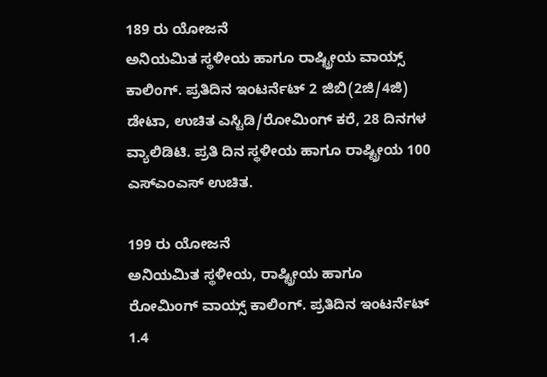189 ರು ಯೋಜನೆ
ಅನಿಯಮಿತ ಸ್ಥಳೀಯ ಹಾಗೂ ರಾಷ್ಟ್ರೀಯ ವಾಯ್ಸ್ ಕಾಲಿಂಗ್. ಪ್ರತಿದಿನ ಇಂಟರ್ನೆಟ್ 2 ಜಿಬಿ(2ಜಿ/4ಜಿ) ಡೇಟಾ, ಉಚಿತ ಎಸ್ಟಿಡಿ/ರೋಮಿಂಗ್ ಕರೆ, 28 ದಿನಗಳ ವ್ಯಾಲಿಡಿಟಿ. ಪ್ರತಿ ದಿನ ಸ್ಥಳೀಯ ಹಾಗೂ ರಾಷ್ಟ್ರೀಯ 100 ಎಸ್ಎಂಎಸ್ ಉಚಿತ.

199 ರು ಯೋಜನೆ
ಅನಿಯಮಿತ ಸ್ಥಳೀಯ, ರಾಷ್ಟ್ರೀಯ ಹಾಗೂ ರೋಮಿಂಗ್ ವಾಯ್ಸ್ ಕಾಲಿಂಗ್. ಪ್ರತಿದಿನ ಇಂಟರ್ನೆಟ್ 1.4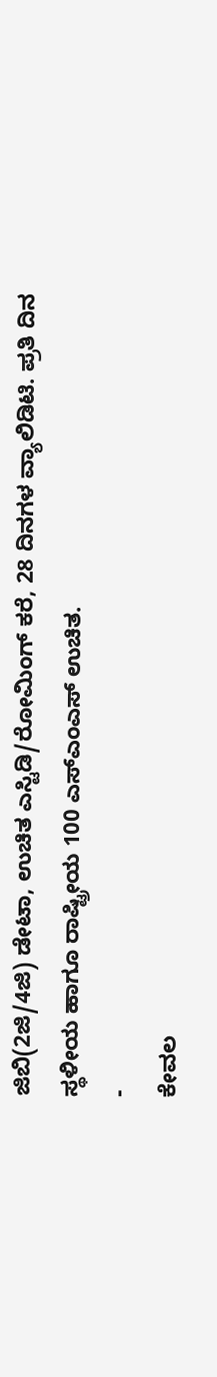ಜಿಬಿ(2ಜಿ/4ಜಿ) ಡೇಟಾ, ಉಚಿತ ಎಸ್ಟಿಡಿ/ರೋಮಿಂಗ್ ಕರೆ, 28 ದಿನಗಳ ವ್ಯಾಲಿಡಿಟಿ. ಪ್ರತಿ ದಿನ ಸ್ಥಳೀಯ ಹಾಗೂ ರಾಷ್ಟ್ರೀಯ 100 ಎಸ್ಎಂಎಸ್ ಉಚಿತ.
-
ಕೇವಲ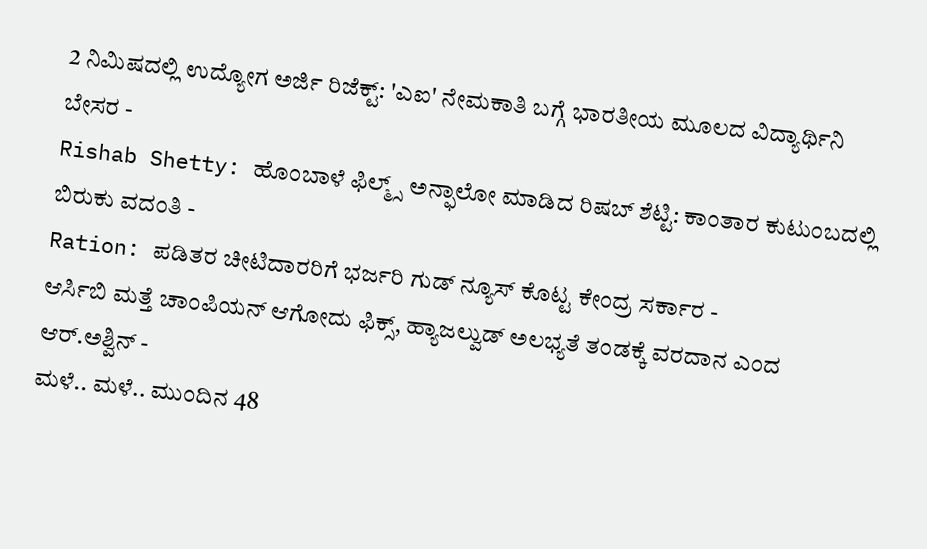2 ನಿಮಿಷದಲ್ಲಿ ಉದ್ಯೋಗ ಅರ್ಜಿ ರಿಜೆಕ್ಟ್: 'ಎಐ' ನೇಮಕಾತಿ ಬಗ್ಗೆ ಭಾರತೀಯ ಮೂಲದ ವಿದ್ಯಾರ್ಥಿನಿ ಬೇಸರ -
Rishab Shetty: ಹೊಂಬಾಳೆ ಫಿಲ್ಮ್ಸ್ ಅನ್ಫಾಲೋ ಮಾಡಿದ ರಿಷಬ್ ಶೆಟ್ಟಿ: ಕಾಂತಾರ ಕುಟುಂಬದಲ್ಲಿ ಬಿರುಕು ವದಂತಿ -
Ration: ಪಡಿತರ ಚೀಟಿದಾರರಿಗೆ ಭರ್ಜರಿ ಗುಡ್ ನ್ಯೂಸ್ ಕೊಟ್ಟ ಕೇಂದ್ರ ಸರ್ಕಾರ -
ಆರ್ಸಿಬಿ ಮತ್ತೆ ಚಾಂಪಿಯನ್ ಆಗೋದು ಫಿಕ್ಸ್, ಹ್ಯಾಜಲ್ವುಡ್ ಅಲಭ್ಯತೆ ತಂಡಕ್ಕೆ ವರದಾನ ಎಂದ ಆರ್.ಅಶ್ವಿನ್ -
ಮಳೆ.. ಮಳೆ.. ಮುಂದಿನ 48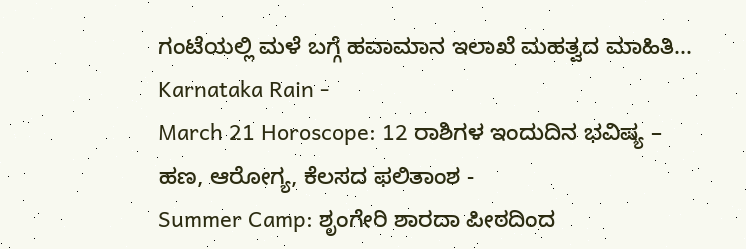ಗಂಟೆಯಲ್ಲಿ ಮಳೆ ಬಗ್ಗೆ ಹವಾಮಾನ ಇಲಾಖೆ ಮಹತ್ವದ ಮಾಹಿತಿ... Karnataka Rain -
March 21 Horoscope: 12 ರಾಶಿಗಳ ಇಂದುದಿನ ಭವಿಷ್ಯ – ಹಣ, ಆರೋಗ್ಯ, ಕೆಲಸದ ಫಲಿತಾಂಶ -
Summer Camp: ಶೃಂಗೇರಿ ಶಾರದಾ ಪೀಠದಿಂದ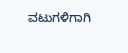ವಟುಗಳಿಗಾಗಿ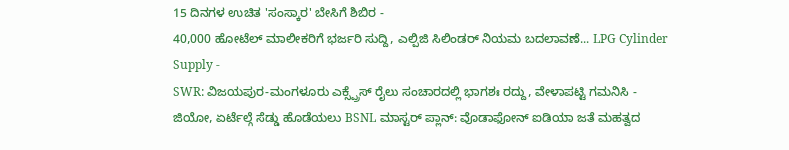15 ದಿನಗಳ ಉಚಿತ 'ಸಂಸ್ಕಾರ' ಬೇಸಿಗೆ ಶಿಬಿರ -
40,000 ಹೋಟೆಲ್ ಮಾಲೀಕರಿಗೆ ಭರ್ಜರಿ ಸುದ್ದಿ, ಎಲ್ಪಿಜಿ ಸಿಲಿಂಡರ್ ನಿಯಮ ಬದಲಾವಣೆ... LPG Cylinder Supply -
SWR: ವಿಜಯಪುರ-ಮಂಗಳೂರು ಎಕ್ಸ್ಪ್ರೆಸ್ ರೈಲು ಸಂಚಾರದಲ್ಲಿ ಭಾಗಶಃ ರದ್ದು, ವೇಳಾಪಟ್ಟಿ ಗಮನಿಸಿ -
ಜಿಯೋ, ಏರ್ಟೆಲ್ಗೆ ಸೆಡ್ಡು ಹೊಡೆಯಲು BSNL ಮಾಸ್ಟರ್ ಪ್ಲಾನ್: ವೊಡಾಫೋನ್ ಐಡಿಯಾ ಜತೆ ಮಹತ್ವದ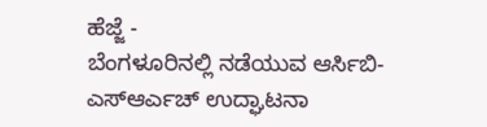ಹೆಜ್ಜೆ -
ಬೆಂಗಳೂರಿನಲ್ಲಿ ನಡೆಯುವ ಆರ್ಸಿಬಿ-ಎಸ್ಆರ್ಎಚ್ ಉದ್ಘಾಟನಾ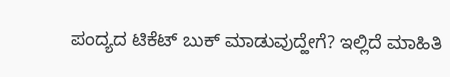ಪಂದ್ಯದ ಟಿಕೆಟ್ ಬುಕ್ ಮಾಡುವುದ್ಹೇಗೆ? ಇಲ್ಲಿದೆ ಮಾಹಿತಿ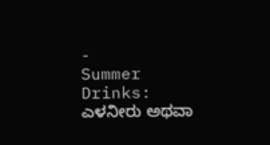-
Summer Drinks: ಎಳನೀರು ಅಥವಾ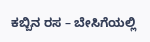ಕಬ್ಬಿನ ರಸ – ಬೇಸಿಗೆಯಲ್ಲಿ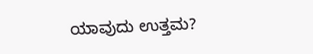ಯಾವುದು ಉತ್ತಮ?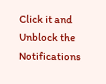Click it and Unblock the Notifications